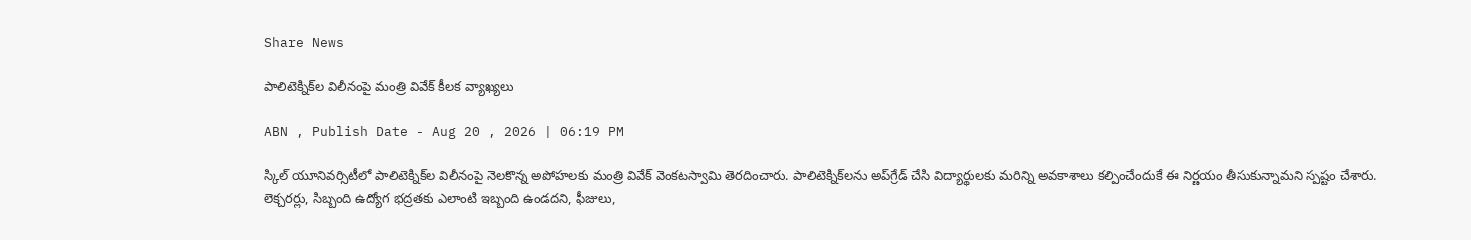Share News

పాలిటెక్నిక్‌ల విలీనంపై మంత్రి వివేక్ కీలక వ్యాఖ్యలు

ABN , Publish Date - Aug 20 , 2026 | 06:19 PM

స్కిల్ యూనివర్సిటీలో పాలిటెక్నిక్‌ల విలీనంపై నెలకొన్న అపోహలకు మంత్రి వివేక్ వెంకటస్వామి తెరదించారు. పాలిటెక్నిక్‌లను అప్‌గ్రేడ్ చేసి విద్యార్థులకు మరిన్ని అవకాశాలు కల్పించేందుకే ఈ నిర్ణయం తీసుకున్నామని స్పష్టం చేశారు. లెక్చరర్లు, సిబ్బంది ఉద్యోగ భద్రతకు ఎలాంటి ఇబ్బంది ఉండదని, ఫీజులు,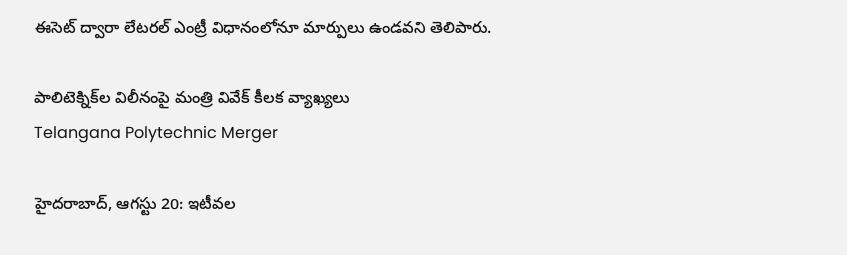ఈసెట్‌ ద్వారా లేటరల్ ఎంట్రీ విధానంలోనూ మార్పులు ఉండవని తెలిపారు.

పాలిటెక్నిక్‌ల విలీనంపై మంత్రి వివేక్ కీలక వ్యాఖ్యలు
Telangana Polytechnic Merger

హైదరాబాద్, ఆగస్టు 20: ఇటీవల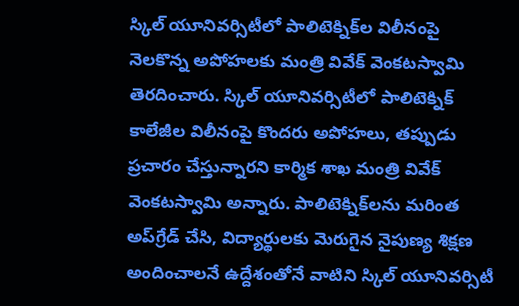స్కిల్ యూనివర్సిటీలో పాలిటెక్నిక్‌ల విలీనంపై నెలకొన్న అపోహలకు మంత్రి వివేక్ వెంకటస్వామి తెరదించారు. స్కిల్ యూనివర్సిటీలో పాలిటెక్నిక్ కాలేజీల విలీనంపై కొందరు అపోహలు, తప్పుడు ప్రచారం చేస్తున్నారని కార్మిక శాఖ మంత్రి వివేక్ వెంకటస్వామి అన్నారు. పాలిటెక్నిక్‌లను మరింత అప్‌గ్రేడ్ చేసి, విద్యార్థులకు మెరుగైన నైపుణ్య శిక్షణ అందించాలనే ఉద్దేశంతోనే వాటిని స్కిల్ యూనివర్సిటీ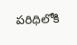పరిధిలోకి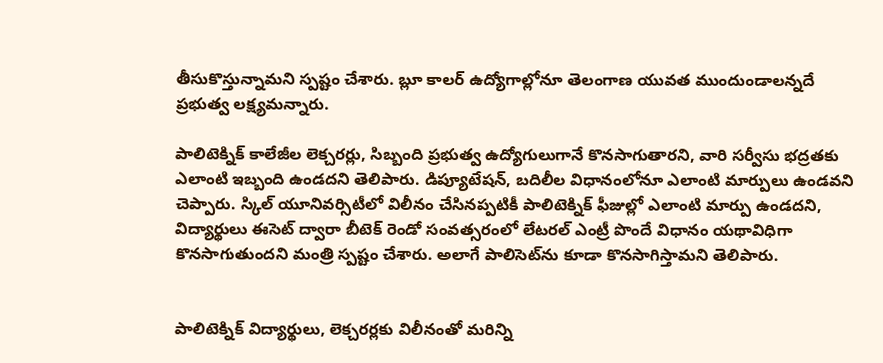తీసుకొస్తున్నామని స్పష్టం చేశారు. బ్లూ కాలర్ ఉద్యోగాల్లోనూ తెలంగాణ యువత ముందుండాలన్నదే ప్రభుత్వ లక్ష్యమన్నారు.

పాలిటెక్నిక్ కాలేజీల లెక్చరర్లు, సిబ్బంది ప్రభుత్వ ఉద్యోగులుగానే కొనసాగుతారని, వారి సర్వీసు భద్రతకు ఎలాంటి ఇబ్బంది ఉండదని తెలిపారు. డిప్యూటేషన్, బదిలీల విధానంలోనూ ఎలాంటి మార్పులు ఉండవని చెప్పారు. స్కిల్ యూనివర్సిటీలో విలీనం చేసినప్పటికీ పాలిటెక్నిక్ ఫీజుల్లో ఎలాంటి మార్పు ఉండదని, విద్యార్థులు ఈసెట్ ద్వారా బీటెక్ రెండో సంవత్సరంలో లేటరల్ ఎంట్రీ పొందే విధానం యథావిధిగా కొనసాగుతుందని మంత్రి స్పష్టం చేశారు. అలాగే పాలిసెట్‌ను కూడా కొనసాగిస్తామని తెలిపారు.


పాలిటెక్నిక్ విద్యార్థులు, లెక్చరర్లకు విలీనంతో మరిన్ని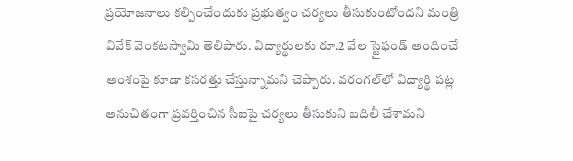ప్రయోజనాలు కల్పించేందుకు ప్రభుత్వం చర్యలు తీసుకుంటోందని మంత్రి వివేక్ వెంకటస్వామి తెలిపారు. విద్యార్థులకు రూ.2 వేల స్టైఫండ్ అందించే అంశంపై కూడా కసరత్తు చేస్తున్నామని చెప్పారు. వరంగల్‌లో విద్యార్థి పట్ల అనుచితంగా ప్రవర్తించిన సీఐపై చర్యలు తీసుకుని బదిలీ చేశామని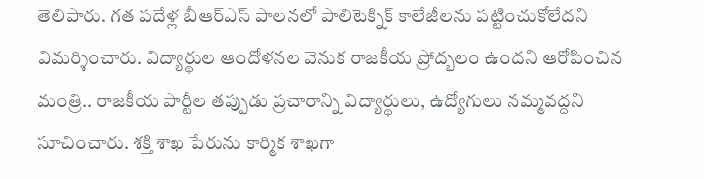తెలిపారు. గత పదేళ్ల బీఆర్ఎస్ పాలనలో పాలిటెక్నిక్ కాలేజీలను పట్టించుకోలేదని విమర్శించారు. విద్యార్థుల ఆందోళనల వెనుక రాజకీయ ప్రోద్బలం ఉందని ఆరోపించిన మంత్రి.. రాజకీయ పార్టీల తప్పుడు ప్రచారాన్ని విద్యార్థులు, ఉద్యోగులు నమ్మవద్దని సూచించారు. శక్తి శాఖ పేరును కార్మిక శాఖగా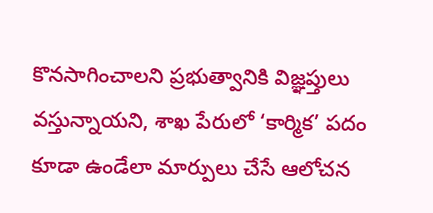కొనసాగించాలని ప్రభుత్వానికి విజ్ఞప్తులు వస్తున్నాయని, శాఖ పేరులో ‘కార్మిక’ పదం కూడా ఉండేలా మార్పులు చేసే ఆలోచన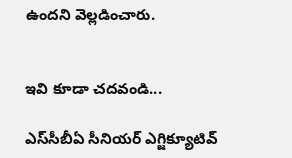ఉందని వెల్లడించారు.


ఇవి కూడా చదవండి...

ఎస్‌సీబీఏ సీనియర్ ఎగ్జిక్యూటివ్‌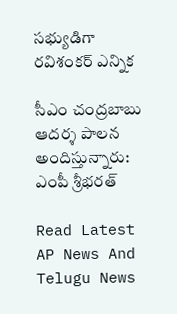సభ్యుడిగా రవిశంకర్ ఎన్నిక

సీఎం చంద్రబాబు ఆదర్శ పాలన అందిస్తున్నారు: ఎంపీ శ్రీభరత్

Read Latest AP News And Telugu News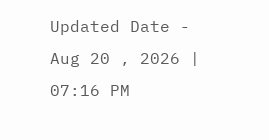Updated Date - Aug 20 , 2026 | 07:16 PM